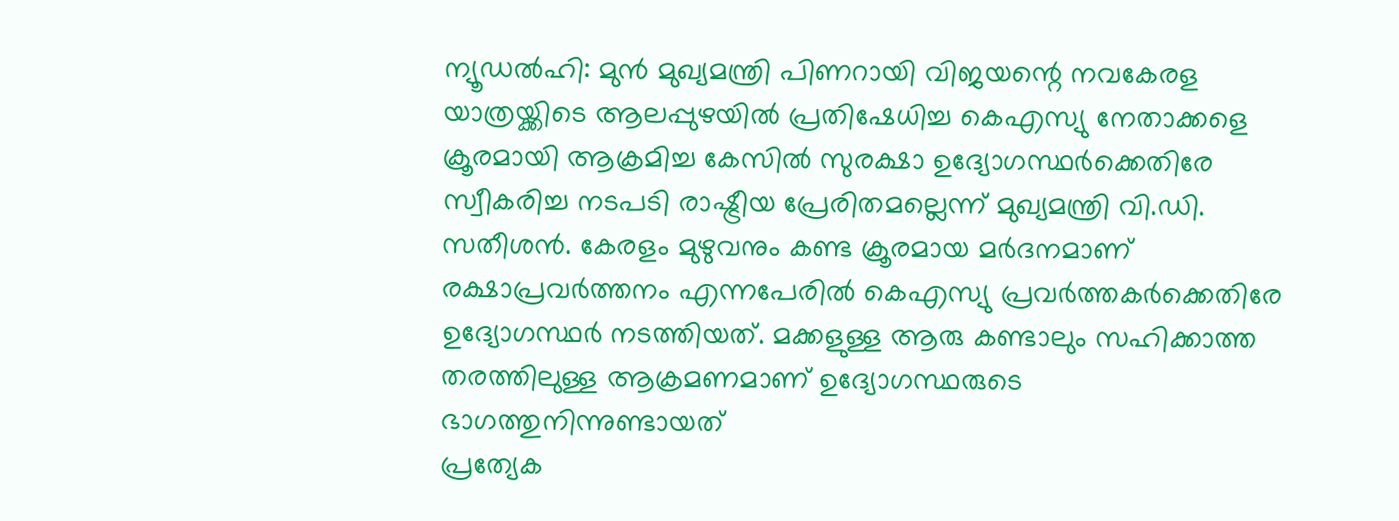ന്യൂഡൽഹി: മുൻ മുഖ്യമന്ത്രി പിണറായി വിജയന്റെ നവകേരള യാത്രയ്ക്കിടെ ആലപ്പുഴയിൽ പ്രതിഷേധിച്ച കെഎസ്യു നേതാക്കളെ ക്രൂരമായി ആക്രമിച്ച കേസിൽ സുരക്ഷാ ഉദ്യോഗസ്ഥർക്കെതിരേ സ്വീകരിച്ച നടപടി രാഷ്ട്രീയ പ്രേരിതമല്ലെന്ന് മുഖ്യമന്ത്രി വി.ഡി. സതീശൻ. കേരളം മുഴുവനും കണ്ട ക്രൂരമായ മർദനമാണ് രക്ഷാപ്രവർത്തനം എന്നപേരിൽ കെഎസ്യു പ്രവർത്തകർക്കെതിരേ ഉദ്യോഗസ്ഥർ നടത്തിയത്. മക്കളുള്ള ആരു കണ്ടാലും സഹിക്കാത്ത തരത്തിലുള്ള ആക്രമണമാണ് ഉദ്യോഗസ്ഥരുടെ ഭാഗത്തുനിന്നുണ്ടായത്
പ്രത്യേക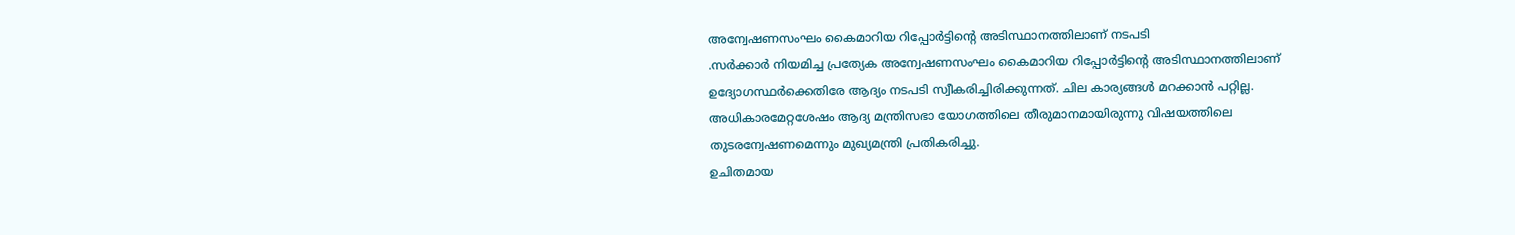അന്വേഷണസംഘം കൈമാറിയ റിപ്പോർട്ടിന്റെ അടിസ്ഥാനത്തിലാണ് നടപടി
.സർക്കാർ നിയമിച്ച പ്രത്യേക അന്വേഷണസംഘം കൈമാറിയ റിപ്പോർട്ടിന്റെ അടിസ്ഥാനത്തിലാണ് ഉദ്യോഗസ്ഥർക്കെതിരേ ആദ്യം നടപടി സ്വീകരിച്ചിരിക്കുന്നത്. ചില കാര്യങ്ങൾ മറക്കാൻ പറ്റില്ല. അധികാരമേറ്റശേഷം ആദ്യ മന്ത്രിസഭാ യോഗത്തിലെ തീരുമാനമായിരുന്നു വിഷയത്തിലെ തുടരന്വേഷണമെന്നും മുഖ്യമന്ത്രി പ്രതികരിച്ചു.
ഉചിതമായ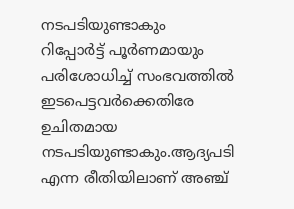നടപടിയുണ്ടാകും
റിപ്പോർട്ട് പൂർണമായും പരിശോധിച്ച് സംഭവത്തിൽ ഇടപെട്ടവർക്കെതിരേ ഉചിതമായ നടപടിയുണ്ടാകും.ആദ്യപടി എന്ന രീതിയിലാണ് അഞ്ച്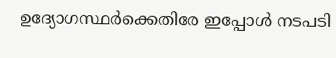ഉദ്യോഗസ്ഥർക്കെതിരേ ഇപ്പോൾ നടപടി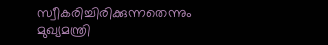സ്വീകരിച്ചിരിക്കുന്നതെന്നും മുഖ്യമന്ത്രി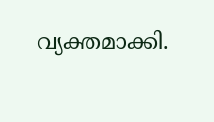വ്യക്തമാക്കി.